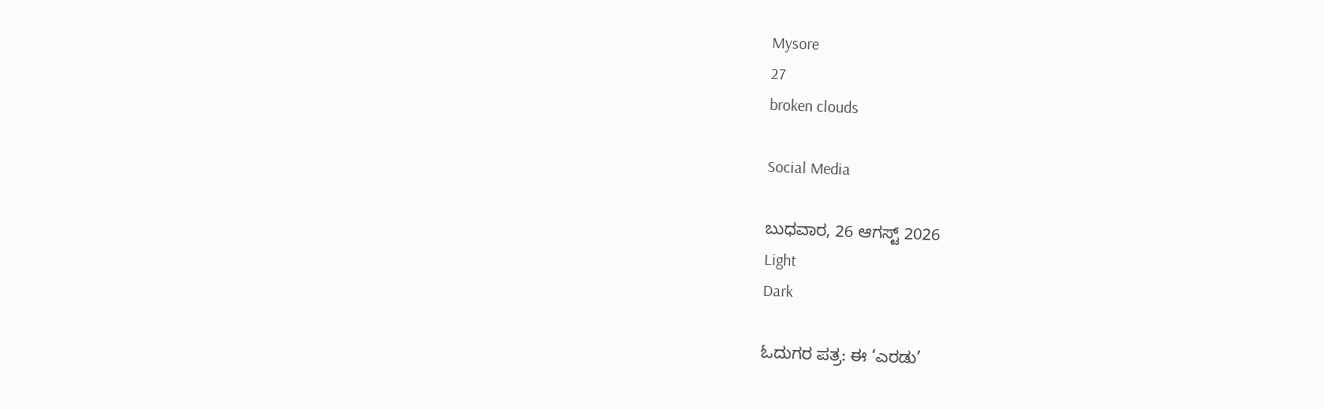Mysore
27
broken clouds

Social Media

ಬುಧವಾರ, 26 ಆಗಸ್ಟ್ 2026
Light
Dark

ಓದುಗರ ಪತ್ರ: ಈ ‘ಎರಡು’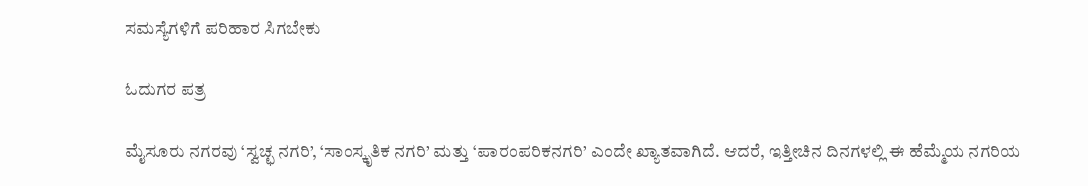ಸಮಸ್ಯೆಗಳಿಗೆ ಪರಿಹಾರ ಸಿಗಬೇಕು

ಓದುಗರ ಪತ್ರ

ಮೈಸೂರು ನಗರವು ‘ಸ್ವಚ್ಛ ನಗರಿ’, ‘ಸಾಂಸ್ಕೃತಿಕ ನಗರಿ’ ಮತ್ತು ‘ಪಾರಂಪರಿಕನಗರಿ’ ಎಂದೇ ಖ್ಯಾತವಾಗಿದೆ. ಆದರೆ, ಇತ್ತೀಚಿನ ದಿನಗಳಲ್ಲಿ ಈ ಹೆಮ್ಮೆಯ ನಗರಿಯ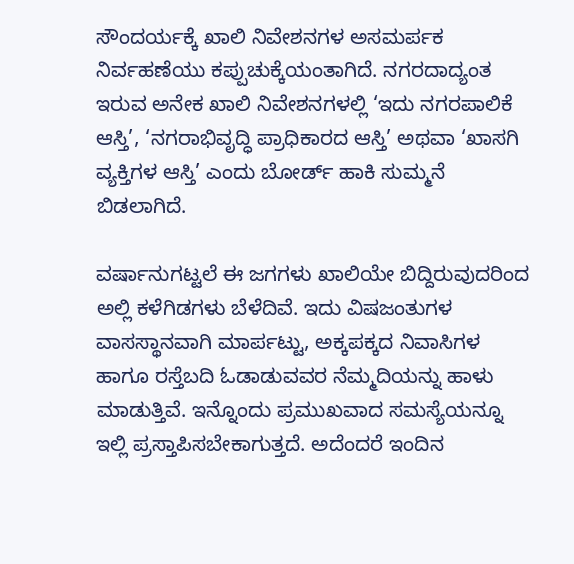ಸೌಂದರ್ಯಕ್ಕೆ ಖಾಲಿ ನಿವೇಶನಗಳ ಅಸಮರ್ಪಕ ನಿರ್ವಹಣೆಯು ಕಪ್ಪುಚುಕ್ಕೆಯಂತಾಗಿದೆ. ನಗರದಾದ್ಯಂತ ಇರುವ ಅನೇಕ ಖಾಲಿ ನಿವೇಶನಗಳಲ್ಲಿ ‘ಇದು ನಗರಪಾಲಿಕೆ ಆಸ್ತಿ’, ‘ನಗರಾಭಿವೃದ್ಧಿ ಪ್ರಾಧಿಕಾರದ ಆಸ್ತಿ’ ಅಥವಾ ‘ಖಾಸಗಿ ವ್ಯಕ್ತಿಗಳ ಆಸ್ತಿ’ ಎಂದು ಬೋರ್ಡ್ ಹಾಕಿ ಸುಮ್ಮನೆ ಬಿಡಲಾಗಿದೆ.

ವರ್ಷಾನುಗಟ್ಟಲೆ ಈ ಜಗಗಳು ಖಾಲಿಯೇ ಬಿದ್ದಿರುವುದರಿಂದ ಅಲ್ಲಿ ಕಳೆಗಿಡಗಳು ಬೆಳೆದಿವೆ. ಇದು ವಿಷಜಂತುಗಳ ವಾಸಸ್ಥಾನವಾಗಿ ಮಾರ್ಪಟ್ಟು, ಅಕ್ಕಪಕ್ಕದ ನಿವಾಸಿಗಳ ಹಾಗೂ ರಸ್ತೆಬದಿ ಓಡಾಡುವವರ ನೆಮ್ಮದಿಯನ್ನು ಹಾಳು ಮಾಡುತ್ತಿವೆ. ಇನ್ನೊಂದು ಪ್ರಮುಖವಾದ ಸಮಸ್ಯೆಯನ್ನೂ ಇಲ್ಲಿ ಪ್ರಸ್ತಾಪಿಸಬೇಕಾಗುತ್ತದೆ. ಅದೆಂದರೆ ಇಂದಿನ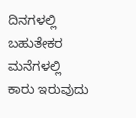ದಿನಗಳಲ್ಲಿ ಬಹುತೇಕರ ಮನೆಗಳಲ್ಲಿ ಕಾರು ಇರುವುದು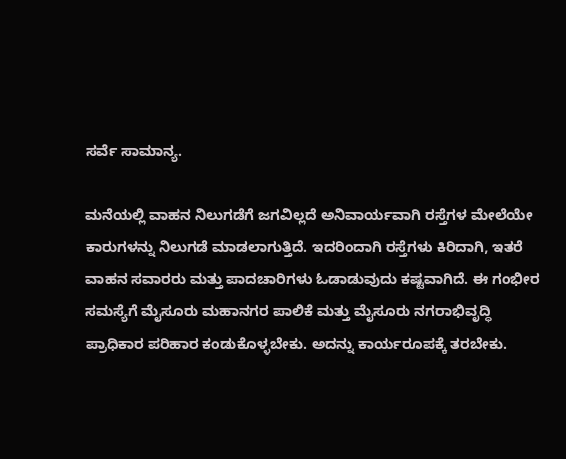ಸರ್ವೆ ಸಾಮಾನ್ಯ.

ಮನೆಯಲ್ಲಿ ವಾಹನ ನಿಲುಗಡೆಗೆ ಜಗವಿಲ್ಲದೆ ಅನಿವಾರ್ಯವಾಗಿ ರಸ್ತೆಗಳ ಮೇಲೆಯೇ ಕಾರುಗಳನ್ನು ನಿಲುಗಡೆ ಮಾಡಲಾಗುತ್ತಿದೆ. ಇದರಿಂದಾಗಿ ರಸ್ತೆಗಳು ಕಿರಿದಾಗಿ, ಇತರೆ ವಾಹನ ಸವಾರರು ಮತ್ತು ಪಾದಚಾರಿಗಳು ಓಡಾಡುವುದು ಕಷ್ಟವಾಗಿದೆ. ಈ ಗಂಭೀರ ಸಮಸ್ಯೆಗೆ ಮೈಸೂರು ಮಹಾನಗರ ಪಾಲಿಕೆ ಮತ್ತು ಮೈಸೂರು ನಗರಾಭಿವೃದ್ಧಿ ಪ್ರಾಧಿಕಾರ ಪರಿಹಾರ ಕಂಡುಕೊಳ್ಳಬೇಕು. ಅದನ್ನು ಕಾರ್ಯರೂಪಕ್ಕೆ ತರಬೇಕು.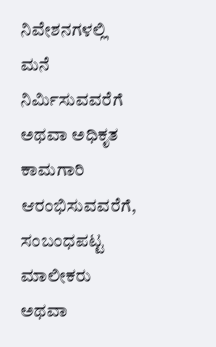ನಿವೇಶನಗಳಲ್ಲಿ ಮನೆ ನಿರ್ಮಿಸುವವರೆಗೆ ಅಥವಾ ಅಧಿಕೃತ ಕಾಮಗಾರಿ ಆರಂಭಿಸುವವರೆಗೆ, ಸಂಬಂಧಪಟ್ಟ ಮಾಲೀಕರು ಅಥವಾ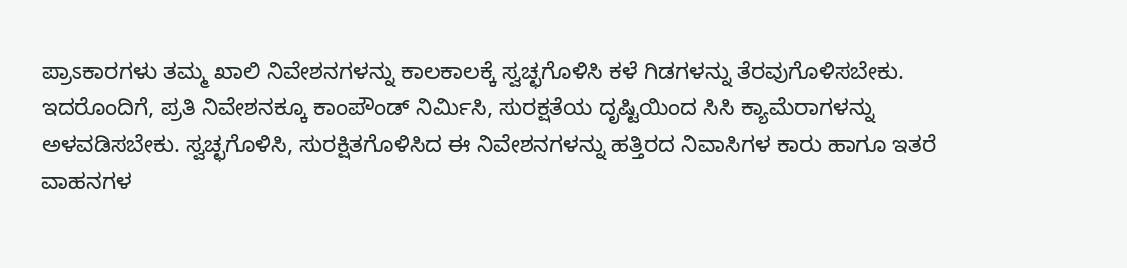ಪ್ರಾಽಕಾರಗಳು ತಮ್ಮ ಖಾಲಿ ನಿವೇಶನಗಳನ್ನು ಕಾಲಕಾಲಕ್ಕೆ ಸ್ವಚ್ಛಗೊಳಿಸಿ ಕಳೆ ಗಿಡಗಳನ್ನು ತೆರವುಗೊಳಿಸಬೇಕು. ಇದರೊಂದಿಗೆ, ಪ್ರತಿ ನಿವೇಶನಕ್ಕೂ ಕಾಂಪೌಂಡ್ ನಿರ್ಮಿಸಿ, ಸುರಕ್ಷತೆಯ ದೃಷ್ಟಿಯಿಂದ ಸಿಸಿ ಕ್ಯಾಮೆರಾಗಳನ್ನು ಅಳವಡಿಸಬೇಕು. ಸ್ವಚ್ಛಗೊಳಿಸಿ, ಸುರಕ್ಷಿತಗೊಳಿಸಿದ ಈ ನಿವೇಶನಗಳನ್ನು ಹತ್ತಿರದ ನಿವಾಸಿಗಳ ಕಾರು ಹಾಗೂ ಇತರೆ ವಾಹನಗಳ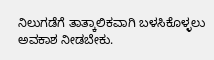ನಿಲುಗಡೆಗೆ ತಾತ್ಕಾಲಿಕವಾಗಿ ಬಳಸಿಕೊಳ್ಳಲು ಅವಕಾಶ ನೀಡಬೇಕು.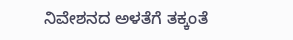ನಿವೇಶನದ ಅಳತೆಗೆ ತಕ್ಕಂತೆ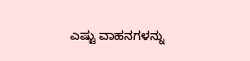ಎಷ್ಟು ವಾಹನಗಳನ್ನು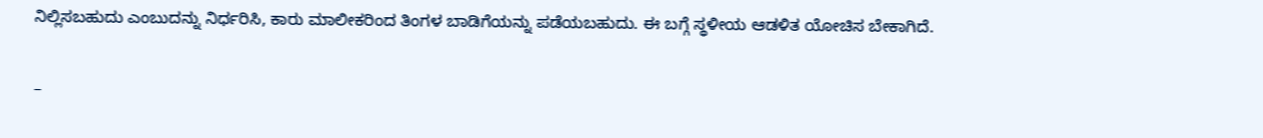ನಿಲ್ಲಿಸಬಹುದು ಎಂಬುದನ್ನು ನಿರ್ಧರಿಸಿ, ಕಾರು ಮಾಲೀಕರಿಂದ ತಿಂಗಳ ಬಾಡಿಗೆಯನ್ನು ಪಡೆಯಬಹುದು. ಈ ಬಗ್ಗೆ ಸ್ಥಳೀಯ ಆಡಳಿತ ಯೋಚಿಸ ಬೇಕಾಗಿದೆ.

–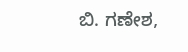ಬಿ. ಗಣೇಶ,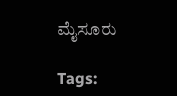ಮೈಸೂರು

Tags: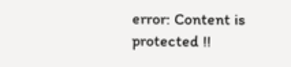error: Content is protected !!